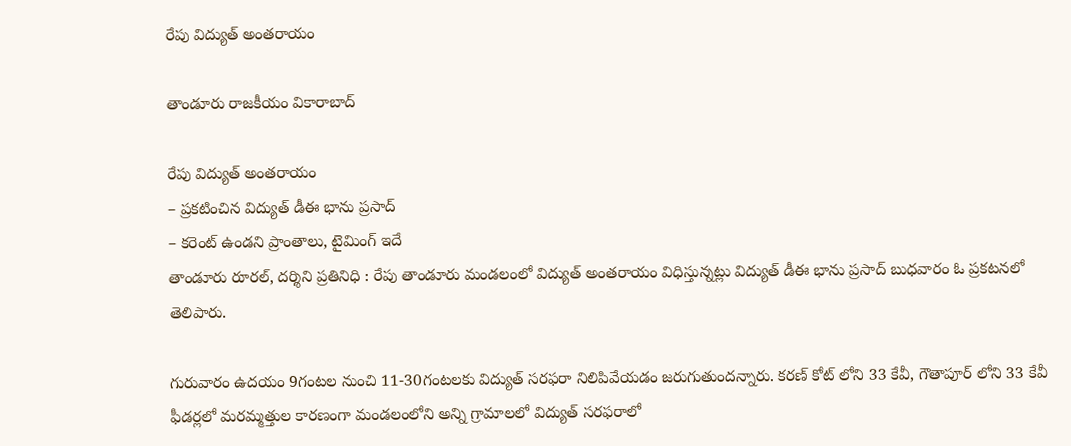రేపు విద్యుత్ అంతరాయం

తాండూరు రాజకీయం వికారాబాద్

రేపు విద్యుత్ అంతరాయం
– ప్రకటించిన విద్యుత్ డీఈ భాను ప్రసాద్
– కరెంట్ ఉండని ప్రాంతాలు, టైమింగ్ ఇదే
తాండూరు రూరల్, దర్శిని ప్రతినిధి : రేపు తాండూరు మండలంలో విద్యుత్ అంతరాయం విధిస్తున్నట్లు విద్యుత్ డీఈ భాను ప్రసాద్ బుధవారం ఓ ప్రకటనలో తెలిపారు.

గురువారం ఉదయం 9గంటల నుంచి 11-30గంటలకు విద్యుత్ సరఫరా నిలిపివేయడం జరుగుతుందన్నారు. కరణ్ కోట్ లోని 33 కేవీ, గౌతాపూర్ లోని 33 కేవీ ఫీడర్లలో మరమ్మత్తుల కారణంగా మండలంలోని అన్ని గ్రామాలలో విద్యుత్ సరఫరాలో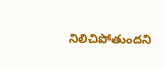నిలిచిపోతుందని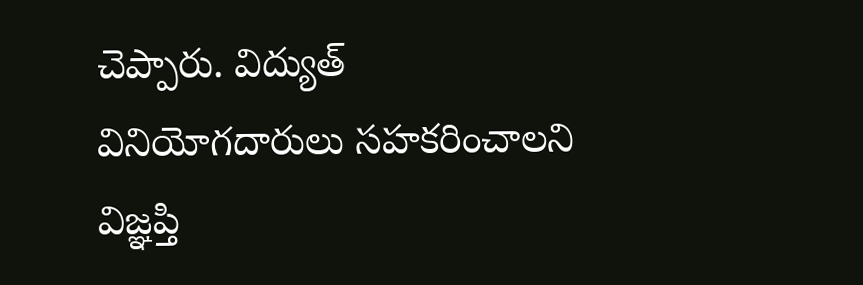చెప్పారు. విద్యుత్ వినియోగదారులు సహకరించాలని విజ్ఞప్తి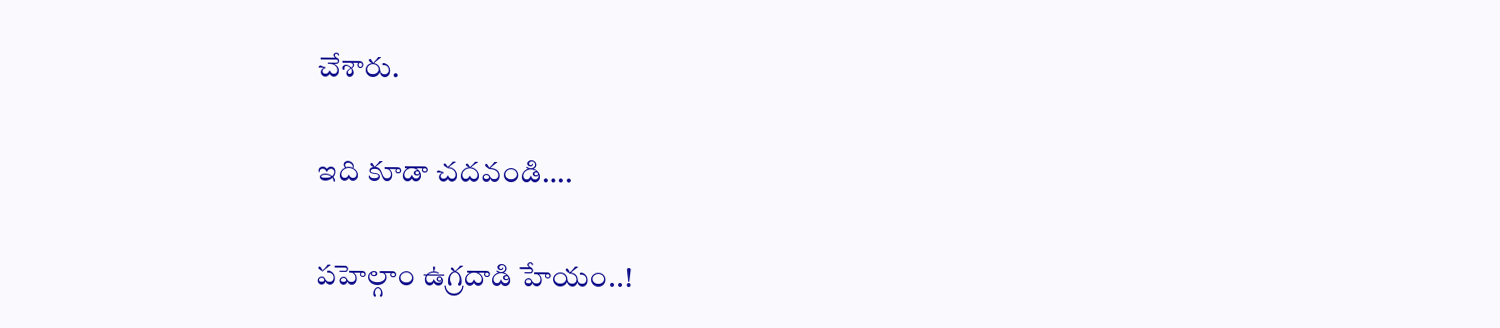చేశారు.

ఇది కూడా చదవండి….

పహెల్గాం ఉగ్రదాడి హేయం..!